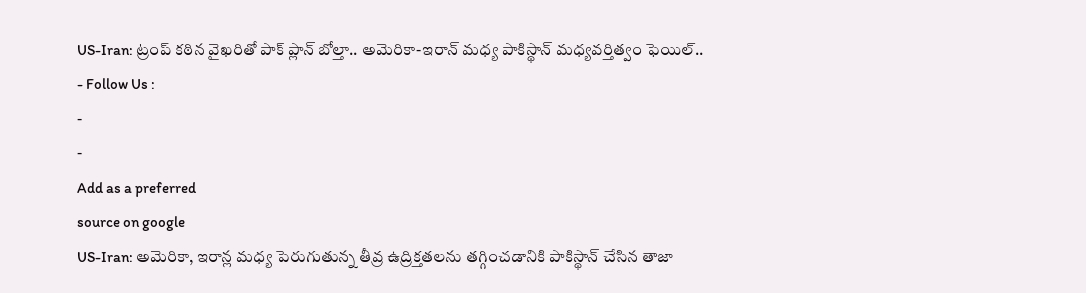US-Iran: ట్రంప్ కఠిన వైఖరితో పాక్ ప్లాన్ బోల్తా.. అమెరికా-ఇరాన్ మధ్య పాకిస్థాన్ మధ్యవర్తిత్వం ఫెయిల్..
- Follow Us :
-
-
Add as a preferred
source on google
US-Iran: అమెరికా, ఇరాన్ల మధ్య పెరుగుతున్న తీవ్ర ఉద్రిక్తతలను తగ్గించడానికి పాకిస్థాన్ చేసిన తాజా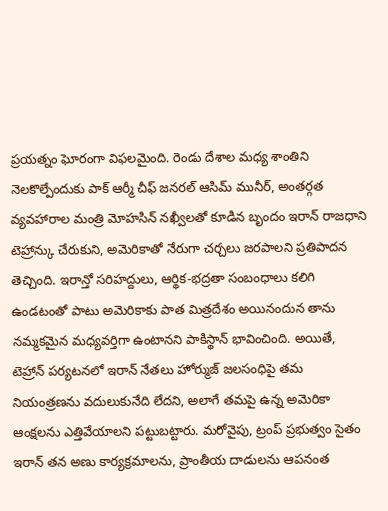ప్రయత్నం ఘోరంగా విఫలమైంది. రెండు దేశాల మధ్య శాంతిని నెలకొల్పేందుకు పాక్ ఆర్మీ చీఫ్ జనరల్ ఆసిమ్ మునీర్, అంతర్గత వ్యవహారాల మంత్రి మోహసిన్ నఖ్వీలతో కూడిన బృందం ఇరాన్ రాజధాని టెహ్రాన్కు చేరుకుని, అమెరికాతో నేరుగా చర్చలు జరపాలని ప్రతిపాదన తెచ్చింది. ఇరాన్తో సరిహద్దులు, ఆర్థిక-భద్రతా సంబంధాలు కలిగి ఉండటంతో పాటు అమెరికాకు పాత మిత్రదేశం అయినందున తాను నమ్మకమైన మధ్యవర్తిగా ఉంటానని పాకిస్థాన్ భావించింది. అయితే, టెహ్రాన్ పర్యటనలో ఇరాన్ నేతలు హోర్ముజ్ జలసంధిపై తమ నియంత్రణను వదులుకునేది లేదని, అలాగే తమపై ఉన్న అమెరికా ఆంక్షలను ఎత్తివేయాలని పట్టుబట్టారు. మరోవైపు, ట్రంప్ ప్రభుత్వం సైతం ఇరాన్ తన అణు కార్యక్రమాలను, ప్రాంతీయ దాడులను ఆపనంత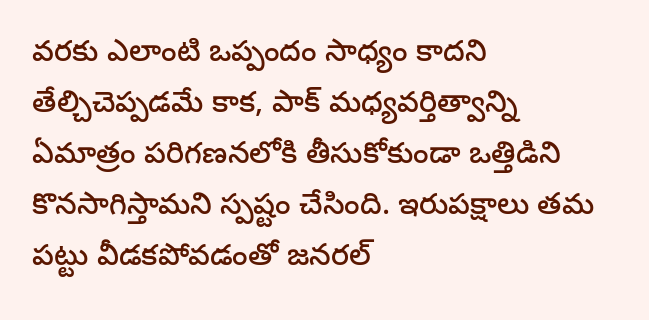వరకు ఎలాంటి ఒప్పందం సాధ్యం కాదని తేల్చిచెప్పడమే కాక, పాక్ మధ్యవర్తిత్వాన్ని ఏమాత్రం పరిగణనలోకి తీసుకోకుండా ఒత్తిడిని కొనసాగిస్తామని స్పష్టం చేసింది. ఇరుపక్షాలు తమ పట్టు వీడకపోవడంతో జనరల్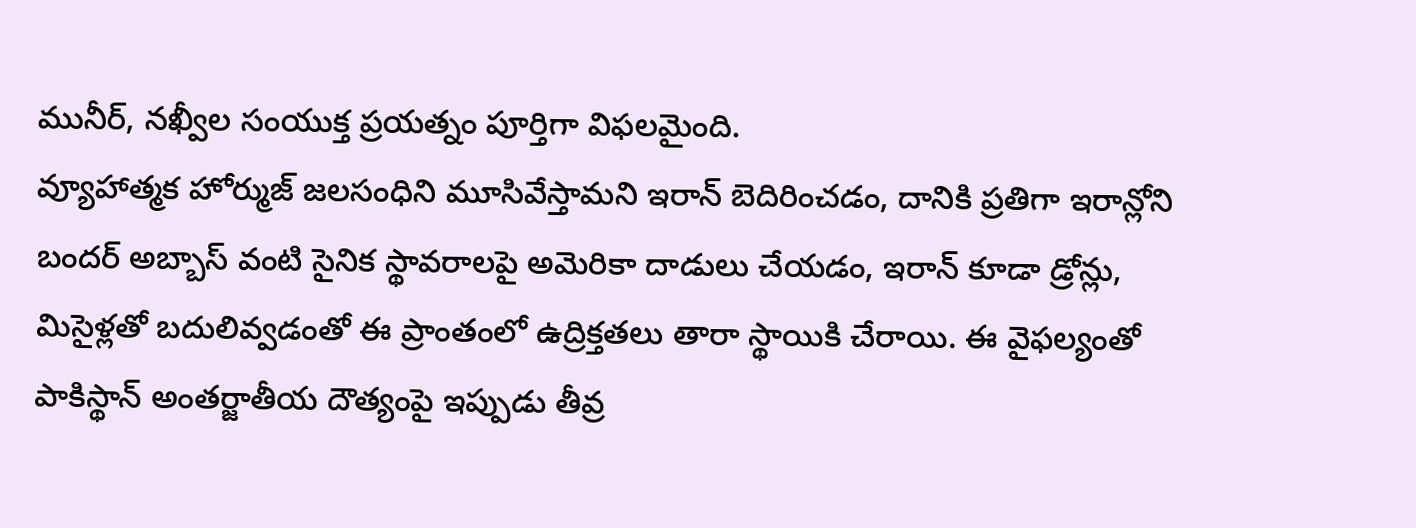మునీర్, నఖ్వీల సంయుక్త ప్రయత్నం పూర్తిగా విఫలమైంది.
వ్యూహాత్మక హోర్ముజ్ జలసంధిని మూసివేస్తామని ఇరాన్ బెదిరించడం, దానికి ప్రతిగా ఇరాన్లోని బందర్ అబ్బాస్ వంటి సైనిక స్థావరాలపై అమెరికా దాడులు చేయడం, ఇరాన్ కూడా డ్రోన్లు, మిసైళ్లతో బదులివ్వడంతో ఈ ప్రాంతంలో ఉద్రిక్తతలు తారా స్థాయికి చేరాయి. ఈ వైఫల్యంతో పాకిస్థాన్ అంతర్జాతీయ దౌత్యంపై ఇప్పుడు తీవ్ర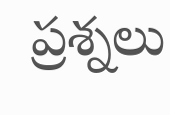ప్రశ్నలు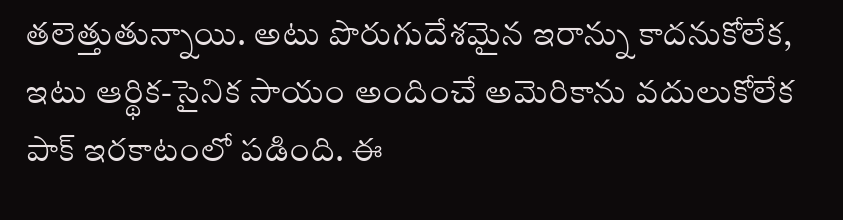తలెత్తుతున్నాయి. అటు పొరుగుదేశమైన ఇరాన్ను కాదనుకోలేక, ఇటు ఆర్థిక-సైనిక సాయం అందించే అమెరికాను వదులుకోలేక పాక్ ఇరకాటంలో పడింది. ఈ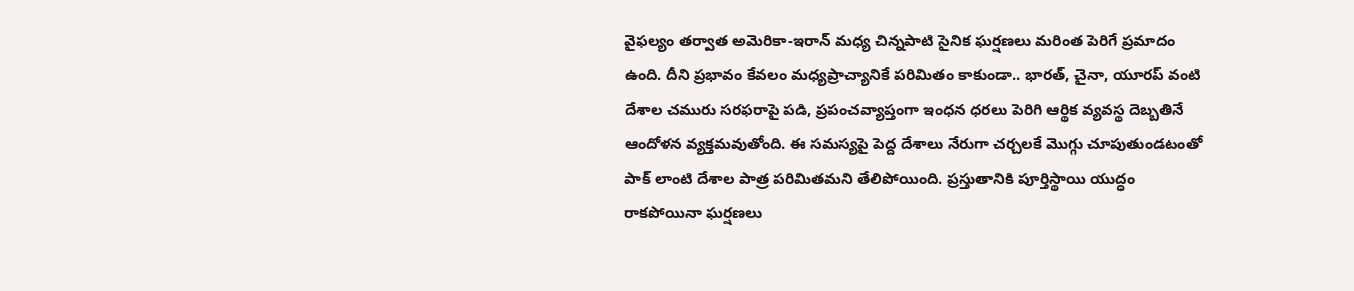వైఫల్యం తర్వాత అమెరికా-ఇరాన్ మధ్య చిన్నపాటి సైనిక ఘర్షణలు మరింత పెరిగే ప్రమాదం ఉంది. దీని ప్రభావం కేవలం మధ్యప్రాచ్యానికే పరిమితం కాకుండా.. భారత్, చైనా, యూరప్ వంటి దేశాల చమురు సరఫరాపై పడి, ప్రపంచవ్యాప్తంగా ఇంధన ధరలు పెరిగి ఆర్థిక వ్యవస్థ దెబ్బతినే ఆందోళన వ్యక్తమవుతోంది. ఈ సమస్యపై పెద్ద దేశాలు నేరుగా చర్చలకే మొగ్గు చూపుతుండటంతో పాక్ లాంటి దేశాల పాత్ర పరిమితమని తేలిపోయింది. ప్రస్తుతానికి పూర్తిస్థాయి యుద్ధం రాకపోయినా ఘర్షణలు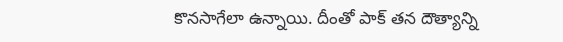కొనసాగేలా ఉన్నాయి. దీంతో పాక్ తన దౌత్యాన్ని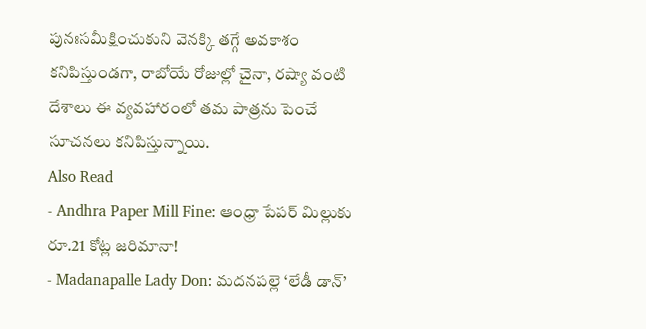పునఃసమీక్షించుకుని వెనక్కి తగ్గే అవకాశం కనిపిస్తుండగా, రాబోయే రోజుల్లో చైనా, రష్యా వంటి దేశాలు ఈ వ్యవహారంలో తమ పాత్రను పెంచే సూచనలు కనిపిస్తున్నాయి.
Also Read
- Andhra Paper Mill Fine: ఆంధ్రా పేపర్ మిల్లుకు రూ.21 కోట్ల జరిమానా!
- Madanapalle Lady Don: మదనపల్లె ‘లేడీ డాన్’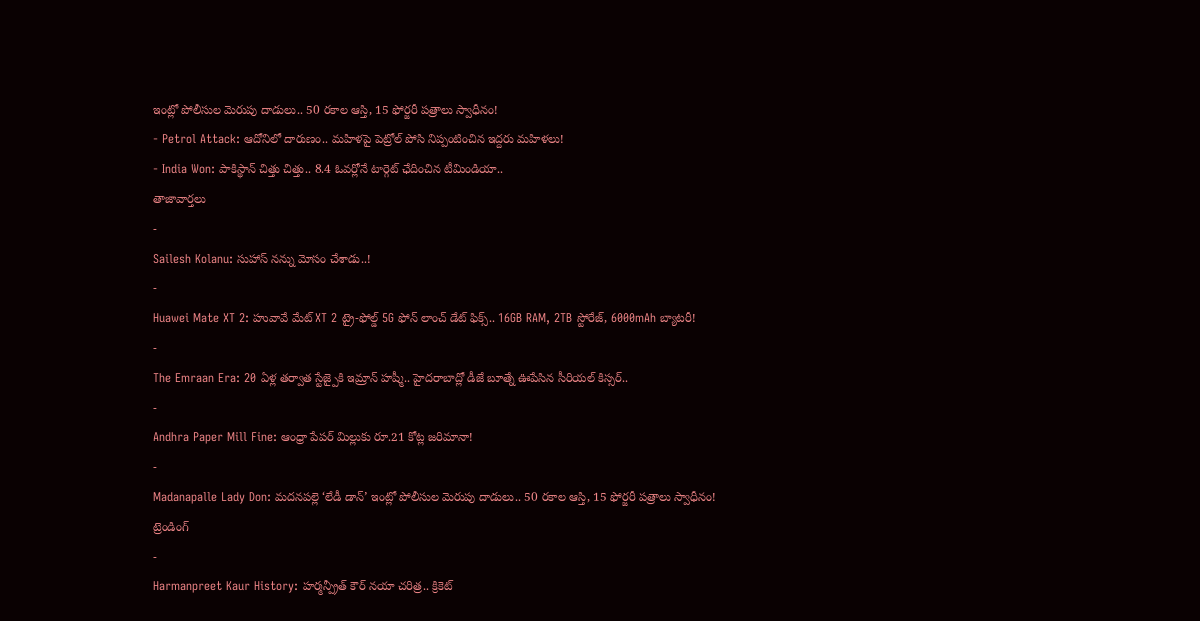ఇంట్లో పోలీసుల మెరుపు దాడులు.. 50 రకాల ఆస్తి, 15 ఫోర్జరీ పత్రాలు స్వాధీనం!
- Petrol Attack: ఆదోనిలో దారుణం.. మహిళపై పెట్రోల్ పోసి నిప్పంటించిన ఇద్దరు మహిళలు!
- India Won: పాకిస్థాన్ చిత్తు చిత్తు.. 8.4 ఓవర్లోనే టార్గెట్ ఛేదించిన టీమిండియా..
తాజావార్తలు
-
Sailesh Kolanu: సుహాస్ నన్ను మోసం చేశాడు..!
-
Huawei Mate XT 2: హువావే మేట్ XT 2 ట్రై-ఫోల్డ్ 5G ఫోన్ లాంచ్ డేట్ ఫిక్స్.. 16GB RAM, 2TB స్టోరేజ్, 6000mAh బ్యాటరీ!
-
The Emraan Era: 20 ఏళ్ల తర్వాత స్టేజ్పైకి ఇమ్రాన్ హష్మీ.. హైదరాబాద్లో డీజే బూత్నే ఊపేసిన సీరియల్ కిస్సర్..
-
Andhra Paper Mill Fine: ఆంధ్రా పేపర్ మిల్లుకు రూ.21 కోట్ల జరిమానా!
-
Madanapalle Lady Don: మదనపల్లె ‘లేడీ డాన్’ ఇంట్లో పోలీసుల మెరుపు దాడులు.. 50 రకాల ఆస్తి, 15 ఫోర్జరీ పత్రాలు స్వాధీనం!
ట్రెండింగ్
-
Harmanpreet Kaur History: హర్మన్ప్రీత్ కౌర్ నయా చరిత్ర.. క్రికెట్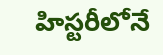హిస్టరీలోనే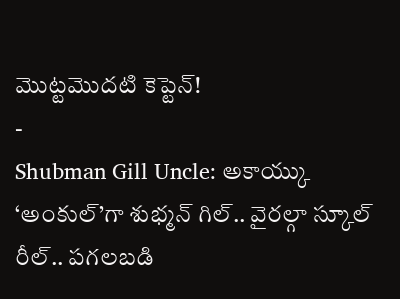మొట్టమొదటి కెప్టెన్!
-
Shubman Gill Uncle: అకాయ్కు ‘అంకుల్’గా శుభ్మన్ గిల్.. వైరల్గా స్కూల్ రీల్.. పగలబడి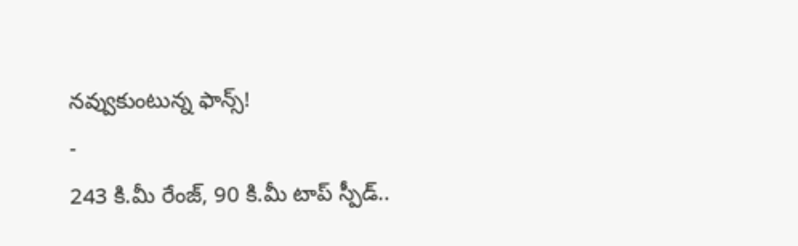నవ్వుకుంటున్న ఫాన్స్!
-
243 కి.మీ రేంజ్, 90 కి.మీ టాప్ స్పీడ్..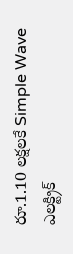రూ.1.10 లక్షలకే Simple Wave ఎలక్ట్రిక్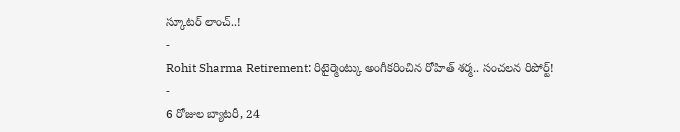స్కూటర్ లాంచ్..!
-
Rohit Sharma Retirement: రిటైర్మెంట్కు అంగీకరించిన రోహిత్ శర్మ.. సంచలన రిపోర్ట్!
-
6 రోజుల బ్యాటరీ, 24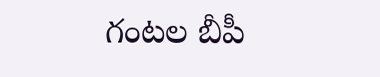గంటల బీపీ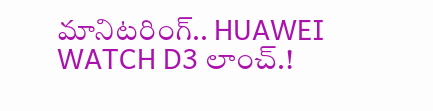మానిటరింగ్.. HUAWEI WATCH D3 లాంచ్.!